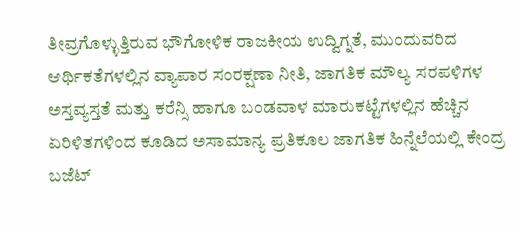ತೀವ್ರಗೊಳ್ಳುತ್ತಿರುವ ಭೌಗೋಳಿಕ ರಾಜಕೀಯ ಉದ್ವಿಗ್ನತೆ, ಮುಂದುವರಿದ ಆರ್ಥಿಕತೆಗಳಲ್ಲಿನ ವ್ಯಾಪಾರ ಸಂರಕ್ಷಣಾ ನೀತಿ, ಜಾಗತಿಕ ಮೌಲ್ಯ ಸರಪಳಿಗಳ ಅಸ್ತವ್ಯಸ್ತತೆ ಮತ್ತು ಕರೆನ್ಸಿ ಹಾಗೂ ಬಂಡವಾಳ ಮಾರುಕಟ್ಟೆಗಳಲ್ಲಿನ ಹೆಚ್ಚಿನ ಏರಿಳಿತಗಳಿಂದ ಕೂಡಿದ ಅಸಾಮಾನ್ಯ ಪ್ರತಿಕೂಲ ಜಾಗತಿಕ ಹಿನ್ನೆಲೆಯಲ್ಲಿ ಕೇಂದ್ರ ಬಜೆಟ್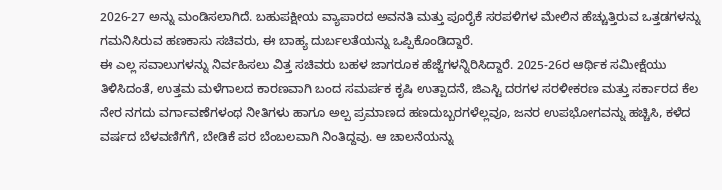2026-27 ಅನ್ನು ಮಂಡಿಸಲಾಗಿದೆ. ಬಹುಪಕ್ಷೀಯ ವ್ಯಾಪಾರದ ಅವನತಿ ಮತ್ತು ಪೂರೈಕೆ ಸರಪಳಿಗಳ ಮೇಲಿನ ಹೆಚ್ಚುತ್ತಿರುವ ಒತ್ತಡಗಳನ್ನು ಗಮನಿಸಿರುವ ಹಣಕಾಸು ಸಚಿವರು, ಈ ಬಾಹ್ಯ ದುರ್ಬಲತೆಯನ್ನು ಒಪ್ಪಿಕೊಂಡಿದ್ದಾರೆ.
ಈ ಎಲ್ಲ ಸವಾಲುಗಳನ್ನು ನಿರ್ವಹಿಸಲು ವಿತ್ತ ಸಚಿವರು ಬಹಳ ಜಾಗರೂಕ ಹೆಜ್ಜೆಗಳನ್ನಿರಿಸಿದ್ದಾರೆ. 2025-26ರ ಆರ್ಥಿಕ ಸಮೀಕ್ಷೆಯು ತಿಳಿಸಿದಂತೆ, ಉತ್ತಮ ಮಳೆಗಾಲದ ಕಾರಣವಾಗಿ ಬಂದ ಸಮರ್ಪಕ ಕೃಷಿ ಉತ್ಪಾದನೆ, ಜಿಎಸ್ಟಿ ದರಗಳ ಸರಳೀಕರಣ ಮತ್ತು ಸರ್ಕಾರದ ಕೆಲ ನೇರ ನಗದು ವರ್ಗಾವಣೆಗಳಂಥ ನೀತಿಗಳು ಹಾಗೂ ಅಲ್ಪ ಪ್ರಮಾಣದ ಹಣದುಬ್ಬರಗಳೆಲ್ಲವೂ, ಜನರ ಉಪಭೋಗವನ್ನು ಹಚ್ಚಿಸಿ, ಕಳೆದ ವರ್ಷದ ಬೆಳವಣಿಗೆಗೆ, ಬೇಡಿಕೆ ಪರ ಬೆಂಬಲವಾಗಿ ನಿಂತಿದ್ದವು. ಆ ಚಾಲನೆಯನ್ನು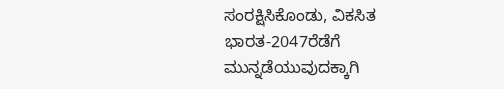ಸಂರಕ್ಷಿಸಿಕೊಂಡು, ವಿಕಸಿತ ಭಾರತ-2047ರೆಡೆಗೆ ಮುನ್ನಡೆಯುವುದಕ್ಕಾಗಿ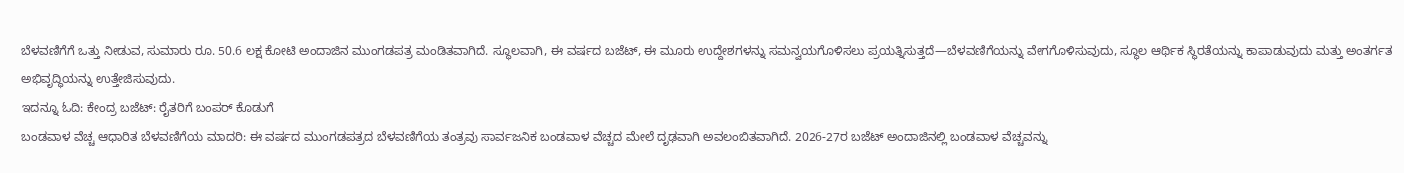ಬೆಳವಣಿಗೆಗೆ ಒತ್ತು ನೀಡುವ, ಸುಮಾರು ರೂ. 50.6 ಲಕ್ಷ ಕೋಟಿ ಅಂದಾಜಿನ ಮುಂಗಡಪತ್ರ ಮಂಡಿತವಾಗಿದೆ. ಸ್ಥೂಲವಾಗಿ, ಈ ವರ್ಷದ ಬಜೆಟ್, ಈ ಮೂರು ಉದ್ದೇಶಗಳನ್ನು ಸಮನ್ವಯಗೊಳಿಸಲು ಪ್ರಯತ್ನಿಸುತ್ತದೆ—ಬೆಳವಣಿಗೆಯನ್ನು ವೇಗಗೊಳಿಸುವುದು, ಸ್ಥೂಲ ಆರ್ಥಿಕ ಸ್ಥಿರತೆಯನ್ನು ಕಾಪಾಡುವುದು ಮತ್ತು ಅಂತರ್ಗತ ಅಭಿವೃದ್ಧಿಯನ್ನು ಉತ್ತೇಜಿಸುವುದು.
ಇದನ್ನೂ ಓದಿ: ಕೇಂದ್ರ ಬಜೆಟ್: ರೈತರಿಗೆ ಬಂಪರ್ ಕೊಡುಗೆ
ಬಂಡವಾಳ ವೆಚ್ಚ ಆಧಾರಿತ ಬೆಳವಣಿಗೆಯ ಮಾದರಿ: ಈ ವರ್ಷದ ಮುಂಗಡಪತ್ರದ ಬೆಳವಣಿಗೆಯ ತಂತ್ರವು ಸಾರ್ವಜನಿಕ ಬಂಡವಾಳ ವೆಚ್ಚದ ಮೇಲೆ ದೃಢವಾಗಿ ಅವಲಂಬಿತವಾಗಿದೆ. 2026-27ರ ಬಜೆಟ್ ಅಂದಾಜಿನಲ್ಲಿ ಬಂಡವಾಳ ವೆಚ್ಚವನ್ನು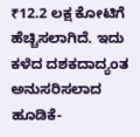₹12.2 ಲಕ್ಷ ಕೋಟಿಗೆ ಹೆಚ್ಚಿಸಲಾಗಿದೆ. ಇದು ಕಳೆದ ದಶಕದಾದ್ಯಂತ ಅನುಸರಿಸಲಾದ ಹೂಡಿಕೆ-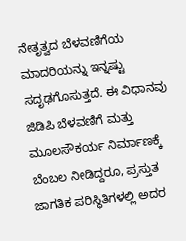ನೇತೃತ್ವದ ಬೆಳವಣಿಗೆಯ ಮಾದರಿಯನ್ನು ಇನ್ನಷ್ಟು ಸದೃಢಗೊಸುತ್ತದೆ. ಈ ವಿಧಾನವು ಜಿಡಿಪಿ ಬೆಳವಣಿಗೆ ಮತ್ತು ಮೂಲಸೌಕರ್ಯ ನಿರ್ಮಾಣಕ್ಕೆ ಬೆಂಬಲ ನೀಡಿದ್ದರೂ, ಪ್ರಸ್ತುತ ಜಾಗತಿಕ ಪರಿಸ್ಥಿತಿಗಳಲ್ಲಿ ಅದರ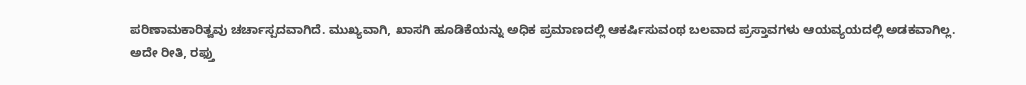ಪರಿಣಾಮಕಾರಿತ್ವವು ಚರ್ಚಾಸ್ಪದವಾಗಿದೆ. ಮುಖ್ಯವಾಗಿ, ಖಾಸಗಿ ಹೂಡಿಕೆಯನ್ನು ಅಧಿಕ ಪ್ರಮಾಣದಲ್ಲಿ ಆಕರ್ಷಿಸುವಂಥ ಬಲವಾದ ಪ್ರಸ್ತಾವಗಳು ಆಯವ್ಯಯದಲ್ಲಿ ಅಡಕವಾಗಿಲ್ಲ.
ಅದೇ ರೀತಿ, ರಫ್ತು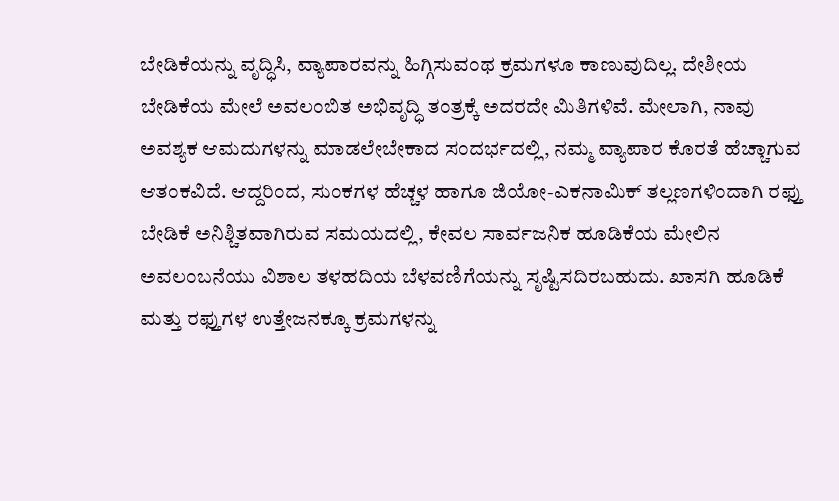ಬೇಡಿಕೆಯನ್ನು ವೃದ್ಧಿಸಿ, ವ್ಯಾಪಾರವನ್ನು ಹಿಗ್ಗಿಸುವಂಥ ಕ್ರಮಗಳೂ ಕಾಣುವುದಿಲ್ಲ. ದೇಶೀಯ ಬೇಡಿಕೆಯ ಮೇಲೆ ಅವಲಂಬಿತ ಅಭಿವೃದ್ಧಿ ತಂತ್ರಕ್ಕೆ ಅದರದೇ ಮಿತಿಗಳಿವೆ. ಮೇಲಾಗಿ, ನಾವು ಅವಶ್ಯಕ ಆಮದುಗಳನ್ನು ಮಾಡಲೇಬೇಕಾದ ಸಂದರ್ಭದಲ್ಲಿ, ನಮ್ಮ ವ್ಯಾಪಾರ ಕೊರತೆ ಹೆಚ್ಚಾಗುವ ಆತಂಕವಿದೆ. ಆದ್ದರಿಂದ, ಸುಂಕಗಳ ಹೆಚ್ಚಳ ಹಾಗೂ ಜಿಯೋ-ಎಕನಾಮಿಕ್ ತಲ್ಲಣಗಳಿಂದಾಗಿ ರಫ್ತು ಬೇಡಿಕೆ ಅನಿಶ್ಚಿತವಾಗಿರುವ ಸಮಯದಲ್ಲಿ, ಕೇವಲ ಸಾರ್ವಜನಿಕ ಹೂಡಿಕೆಯ ಮೇಲಿನ ಅವಲಂಬನೆಯು ವಿಶಾಲ ತಳಹದಿಯ ಬೆಳವಣಿಗೆಯನ್ನು ಸೃಷ್ಟಿಸದಿರಬಹುದು. ಖಾಸಗಿ ಹೂಡಿಕೆ ಮತ್ತು ರಫ್ತುಗಳ ಉತ್ತೇಜನಕ್ಕೂ ಕ್ರಮಗಳನ್ನು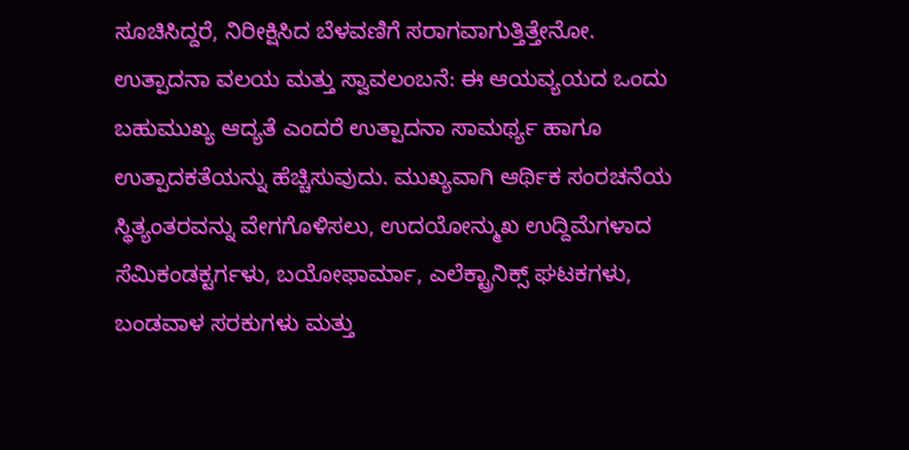ಸೂಚಿಸಿದ್ದರೆ, ನಿರೀಕ್ಷಿಸಿದ ಬೆಳವಣಿಗೆ ಸರಾಗವಾಗುತ್ತಿತ್ತೇನೋ.
ಉತ್ಪಾದನಾ ವಲಯ ಮತ್ತು ಸ್ವಾವಲಂಬನೆ: ಈ ಆಯವ್ಯಯದ ಒಂದು ಬಹುಮುಖ್ಯ ಆದ್ಯತೆ ಎಂದರೆ ಉತ್ಪಾದನಾ ಸಾಮರ್ಥ್ಯ ಹಾಗೂ ಉತ್ಪಾದಕತೆಯನ್ನು ಹೆಚ್ಚಿಸುವುದು. ಮುಖ್ಯವಾಗಿ ಆರ್ಥಿಕ ಸಂರಚನೆಯ ಸ್ಥಿತ್ಯಂತರವನ್ನು ವೇಗಗೊಳಿಸಲು, ಉದಯೋನ್ಮುಖ ಉದ್ದಿಮೆಗಳಾದ ಸೆಮಿಕಂಡಕ್ಟರ್ಗಳು, ಬಯೋಫಾರ್ಮಾ, ಎಲೆಕ್ಟ್ರಾನಿಕ್ಸ್ ಘಟಕಗಳು, ಬಂಡವಾಳ ಸರಕುಗಳು ಮತ್ತು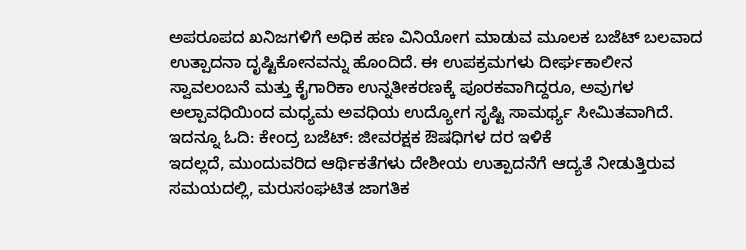ಅಪರೂಪದ ಖನಿಜಗಳಿಗೆ ಅಧಿಕ ಹಣ ವಿನಿಯೋಗ ಮಾಡುವ ಮೂಲಕ ಬಜೆಟ್ ಬಲವಾದ ಉತ್ಪಾದನಾ ದೃಷ್ಟಿಕೋನವನ್ನು ಹೊಂದಿದೆ. ಈ ಉಪಕ್ರಮಗಳು ದೀರ್ಘಕಾಲೀನ ಸ್ವಾವಲಂಬನೆ ಮತ್ತು ಕೈಗಾರಿಕಾ ಉನ್ನತೀಕರಣಕ್ಕೆ ಪೂರಕವಾಗಿದ್ದರೂ, ಅವುಗಳ ಅಲ್ಪಾವಧಿಯಿಂದ ಮಧ್ಯಮ ಅವಧಿಯ ಉದ್ಯೋಗ ಸೃಷ್ಟಿ ಸಾಮರ್ಥ್ಯ ಸೀಮಿತವಾಗಿದೆ.
ಇದನ್ನೂ ಓದಿ: ಕೇಂದ್ರ ಬಜೆಟ್: ಜೀವರಕ್ಷಕ ಔಷಧಿಗಳ ದರ ಇಳಿಕೆ
ಇದಲ್ಲದೆ, ಮುಂದುವರಿದ ಆರ್ಥಿಕತೆಗಳು ದೇಶೀಯ ಉತ್ಪಾದನೆಗೆ ಆದ್ಯತೆ ನೀಡುತ್ತಿರುವ ಸಮಯದಲ್ಲಿ, ಮರುಸಂಘಟಿತ ಜಾಗತಿಕ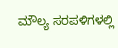ಮೌಲ್ಯ ಸರಪಳಿಗಳಲ್ಲಿ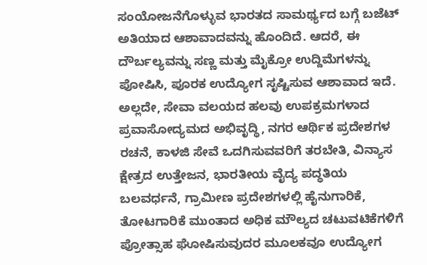ಸಂಯೋಜನೆಗೊಳ್ಳುವ ಭಾರತದ ಸಾಮರ್ಥ್ಯದ ಬಗ್ಗೆ ಬಜೆಟ್ ಅತಿಯಾದ ಆಶಾವಾದವನ್ನು ಹೊಂದಿದೆ. ಆದರೆ, ಈ ದೌರ್ಬಲ್ಯವನ್ನು ಸಣ್ಣ ಮತ್ತು ಮೈಕ್ರೋ ಉದ್ದಿಮೆಗಳನ್ನು ಪೋಷಿಸಿ, ಪೂರಕ ಉದ್ಯೋಗ ಸೃಷ್ಟಿಸುವ ಆಶಾವಾದ ಇದೆ. ಅಲ್ಲದೇ, ಸೇವಾ ವಲಯದ ಹಲವು ಉಪಕ್ರಮಗಳಾದ ಪ್ರವಾಸೋದ್ಯಮದ ಅಭಿವೃದ್ಧಿ, ನಗರ ಆರ್ಥಿಕ ಪ್ರದೇಶಗಳ ರಚನೆ, ಕಾಳಜಿ ಸೇವೆ ಒದಗಿಸುವವರಿಗೆ ತರಬೇತಿ, ವಿನ್ಯಾಸ ಕ್ಷೇತ್ರದ ಉತ್ತೇಜನ, ಭಾರತೀಯ ವೈದ್ಯ ಪದ್ಧತಿಯ ಬಲವರ್ಧನೆ, ಗ್ರಾಮೀಣ ಪ್ರದೇಶಗಳಲ್ಲಿ ಹೈನುಗಾರಿಕೆ, ತೋಟಗಾರಿಕೆ ಮುಂತಾದ ಅಧಿಕ ಮೌಲ್ಯದ ಚಟುವಟಿಕೆಗಳಿಗೆ ಪ್ರೋತ್ಸಾಹ ಘೋಷಿಸುವುದರ ಮೂಲಕವೂ ಉದ್ಯೋಗ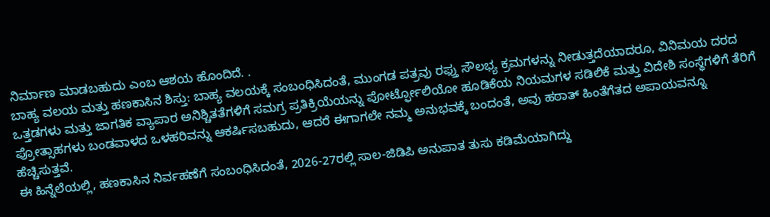ನಿರ್ಮಾಣ ಮಾಡಬಹುದು ಎಂಬ ಆಶಯ ಹೊಂದಿದೆ. .
ಬಾಹ್ಯ ವಲಯ ಮತ್ತು ಹಣಕಾಸಿನ ಶಿಸ್ತು: ಬಾಹ್ಯ ವಲಯಕ್ಕೆ ಸಂಬಂಧಿಸಿದಂತೆ, ಮುಂಗಡ ಪತ್ರವು ರಫ್ತು ಸೌಲಭ್ಯ ಕ್ರಮಗಳನ್ನು ನೀಡುತ್ತದೆಯಾದರೂ, ವಿನಿಮಯ ದರದ ಒತ್ತಡಗಳು ಮತ್ತು ಜಾಗತಿಕ ವ್ಯಾಪಾರ ಅನಿಶ್ಚಿತತೆಗಳಿಗೆ ಸಮಗ್ರ ಪ್ರತಿಕ್ರಿಯೆಯನ್ನು ಪೋರ್ಟ್ಫೋಲಿಯೋ ಹೂಡಿಕೆಯ ನಿಯಮಗಳ ಸಡಿಲಿಕೆ ಮತ್ತು ವಿದೇಶಿ ಸಂಸ್ಥೆಗಳಿಗೆ ತೆರಿಗೆ ಪ್ರೋತ್ಸಾಹಗಳು ಬಂಡವಾಳದ ಒಳಹರಿವನ್ನು ಆಕರ್ಷಿಸಬಹುದು, ಆದರೆ ಈಗಾಗಲೇ ನಮ್ಮ ಅನುಭವಕ್ಕೆ ಬಂದಂತೆ, ಅವು ಹಠಾತ್ ಹಿಂತೆಗೆತದ ಅಪಾಯವನ್ನೂ ಹೆಚ್ಚಿಸುತ್ತವೆ.
ಈ ಹಿನ್ನೆಲೆಯಲ್ಲಿ, ಹಣಕಾಸಿನ ನಿರ್ವಹಣೆಗೆ ಸಂಬಂಧಿಸಿದಂತೆ, 2026-27ರಲ್ಲಿ ಸಾಲ-ಜಿಡಿಪಿ ಅನುಪಾತ ತುಸು ಕಡಿಮೆಯಾಗಿದ್ದು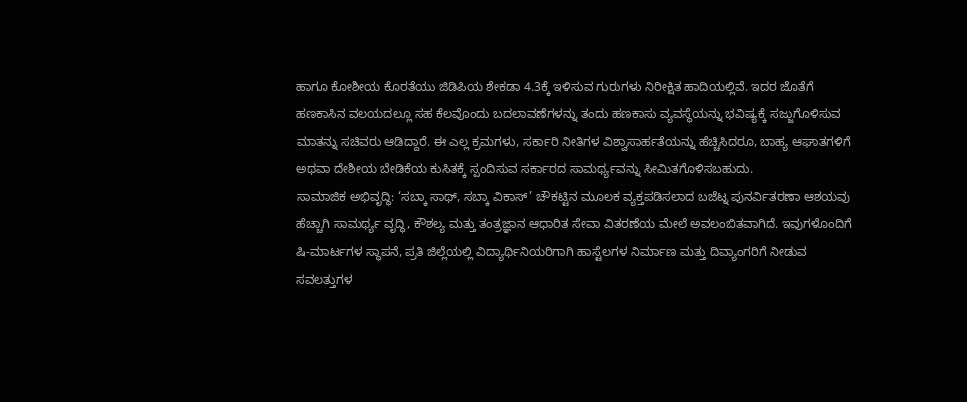ಹಾಗೂ ಕೋಶೀಯ ಕೊರತೆಯು ಜಿಡಿಪಿಯ ಶೇಕಡಾ 4.3ಕ್ಕೆ ಇಳಿಸುವ ಗುರುಗಳು ನಿರೀಕ್ಷಿತ ಹಾದಿಯಲ್ಲಿವೆ. ಇದರ ಜೊತೆಗೆ ಹಣಕಾಸಿನ ವಲಯದಲ್ಲೂ ಸಹ ಕೆಲವೊಂದು ಬದಲಾವಣೆಗಳನ್ನು ತಂದು ಹಣಕಾಸು ವ್ಯವಸ್ಥೆಯನ್ನು ಭವಿಷ್ಯಕ್ಕೆ ಸಜ್ಜುಗೊಳಿಸುವ ಮಾತನ್ನು ಸಚಿವರು ಆಡಿದ್ದಾರೆ. ಈ ಎಲ್ಲ ಕ್ರಮಗಳು, ಸರ್ಕಾರಿ ನೀತಿಗಳ ವಿಶ್ವಾಸಾರ್ಹತೆಯನ್ನು ಹೆಚ್ಚಿಸಿದರೂ, ಬಾಹ್ಯ ಆಘಾತಗಳಿಗೆ ಅಥವಾ ದೇಶೀಯ ಬೇಡಿಕೆಯ ಕುಸಿತಕ್ಕೆ ಸ್ಪಂದಿಸುವ ಸರ್ಕಾರದ ಸಾಮರ್ಥ್ಯವನ್ನು ಸೀಮಿತಗೊಳಿಸಬಹುದು.
ಸಾಮಾಜಿಕ ಅಭಿವೃದ್ಧಿ: ‘ಸಬ್ಕಾ ಸಾಥ್, ಸಬ್ಕಾ ವಿಕಾಸ್’ ಚೌಕಟ್ಟಿನ ಮೂಲಕ ವ್ಯಕ್ತಪಡಿಸಲಾದ ಬಜೆಟ್ನ ಪುನರ್ವಿತರಣಾ ಆಶಯವು ಹೆಚ್ಚಾಗಿ ಸಾಮರ್ಥ್ಯ ವೃದ್ಧಿ, ಕೌಶಲ್ಯ ಮತ್ತು ತಂತ್ರಜ್ಞಾನ ಆಧಾರಿತ ಸೇವಾ ವಿತರಣೆಯ ಮೇಲೆ ಅವಲಂಬಿತವಾಗಿದೆ. ಇವುಗಳೊಂದಿಗೆ ಷಿ-ಮಾರ್ಟಗಳ ಸ್ಥಾಪನೆ, ಪ್ರತಿ ಜಿಲ್ಲೆಯಲ್ಲಿ ವಿದ್ಯಾರ್ಥಿನಿಯರಿಗಾಗಿ ಹಾಸ್ಟೆಲಗಳ ನಿರ್ಮಾಣ ಮತ್ತು ದಿವ್ಯಾಂಗರಿಗೆ ನೀಡುವ ಸವಲತ್ತುಗಳ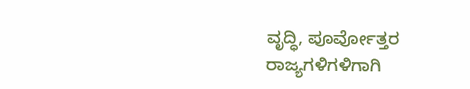ವೃದ್ಧಿ, ಪೂರ್ವೋತ್ತರ ರಾಜ್ಯಗಳಿಗಳಿಗಾಗಿ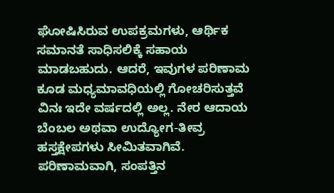ಘೋಷಿಸಿರುವ ಉಪಕ್ರಮಗಳು, ಆರ್ಥಿಕ ಸಮಾನತೆ ಸಾಧಿಸಲಿಕ್ಕೆ ಸಹಾಯ ಮಾಡಬಹುದು. ಆದರೆ, ಇವುಗಳ ಪರಿಣಾಮ ಕೂಡ ಮಧ್ಯಮಾವಧಿಯಲ್ಲಿ ಗೋಚರಿಸುತ್ತವೆ ವಿನಃ ಇದೇ ವರ್ಷದಲ್ಲಿ ಅಲ್ಲ. ನೇರ ಆದಾಯ ಬೆಂಬಲ ಅಥವಾ ಉದ್ಯೋಗ-ತೀವ್ರ ಹಸ್ತಕ್ಷೇಪಗಳು ಸೀಮಿತವಾಗಿವೆ. ಪರಿಣಾಮವಾಗಿ, ಸಂಪತ್ತಿನ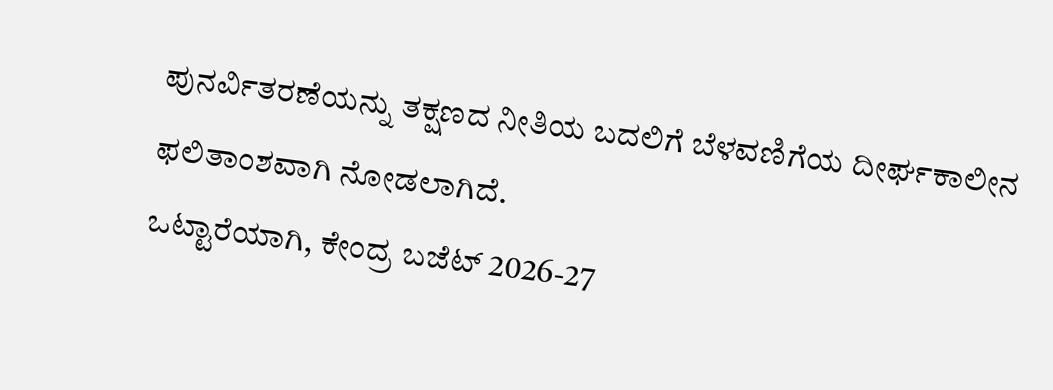ಪುನರ್ವಿತರಣೆಯನ್ನು ತಕ್ಷಣದ ನೀತಿಯ ಬದಲಿಗೆ ಬೆಳವಣಿಗೆಯ ದೀರ್ಘಕಾಲೀನ ಫಲಿತಾಂಶವಾಗಿ ನೋಡಲಾಗಿದೆ.
ಒಟ್ಟಾರೆಯಾಗಿ, ಕೇಂದ್ರ ಬಜೆಟ್ 2026-27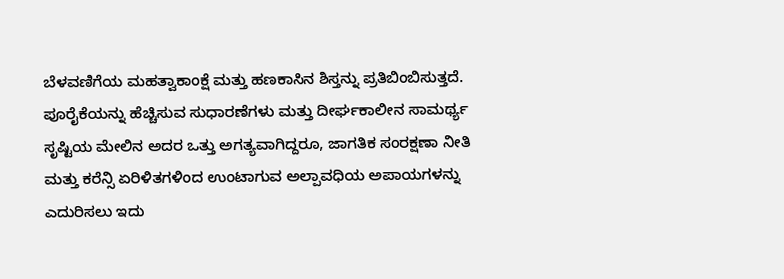ಬೆಳವಣಿಗೆಯ ಮಹತ್ವಾಕಾಂಕ್ಷೆ ಮತ್ತು ಹಣಕಾಸಿನ ಶಿಸ್ತನ್ನು ಪ್ರತಿಬಿಂಬಿಸುತ್ತದೆ. ಪೂರೈಕೆಯನ್ನು ಹೆಚ್ಚಿಸುವ ಸುಧಾರಣೆಗಳು ಮತ್ತು ದೀರ್ಘಕಾಲೀನ ಸಾಮರ್ಥ್ಯ ಸೃಷ್ಟಿಯ ಮೇಲಿನ ಅದರ ಒತ್ತು ಅಗತ್ಯವಾಗಿದ್ದರೂ, ಜಾಗತಿಕ ಸಂರಕ್ಷಣಾ ನೀತಿ ಮತ್ತು ಕರೆನ್ಸಿ ಏರಿಳಿತಗಳಿಂದ ಉಂಟಾಗುವ ಅಲ್ಪಾವಧಿಯ ಅಪಾಯಗಳನ್ನು ಎದುರಿಸಲು ಇದು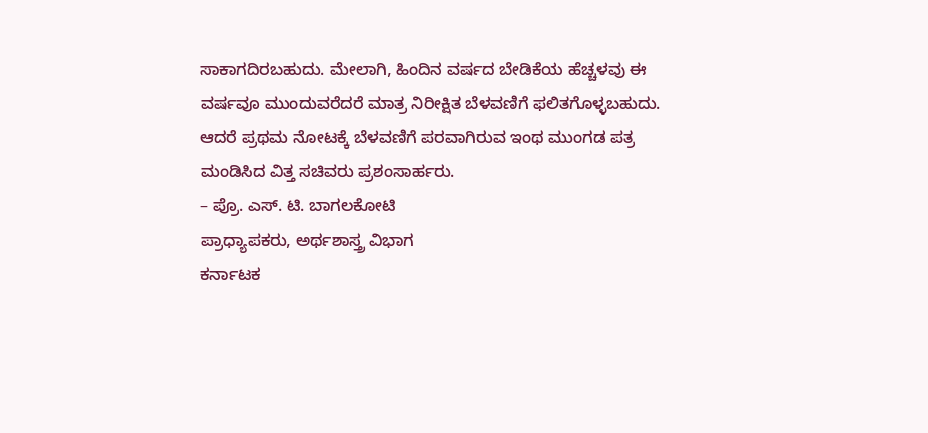ಸಾಕಾಗದಿರಬಹುದು. ಮೇಲಾಗಿ, ಹಿಂದಿನ ವರ್ಷದ ಬೇಡಿಕೆಯ ಹೆಚ್ಚಳವು ಈ ವರ್ಷವೂ ಮುಂದುವರೆದರೆ ಮಾತ್ರ ನಿರೀಕ್ಷಿತ ಬೆಳವಣಿಗೆ ಫಲಿತಗೊಳ್ಳಬಹುದು. ಆದರೆ ಪ್ರಥಮ ನೋಟಕ್ಕೆ ಬೆಳವಣಿಗೆ ಪರವಾಗಿರುವ ಇಂಥ ಮುಂಗಡ ಪತ್ರ ಮಂಡಿಸಿದ ವಿತ್ತ ಸಚಿವರು ಪ್ರಶಂಸಾರ್ಹರು.
– ಪ್ರೊ. ಎಸ್. ಟಿ. ಬಾಗಲಕೋಟಿ
ಪ್ರಾಧ್ಯಾಪಕರು, ಅರ್ಥಶಾಸ್ತ್ರ ವಿಭಾಗ
ಕರ್ನಾಟಕ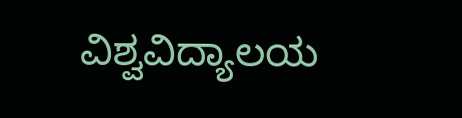ವಿಶ್ವವಿದ್ಯಾಲಯ